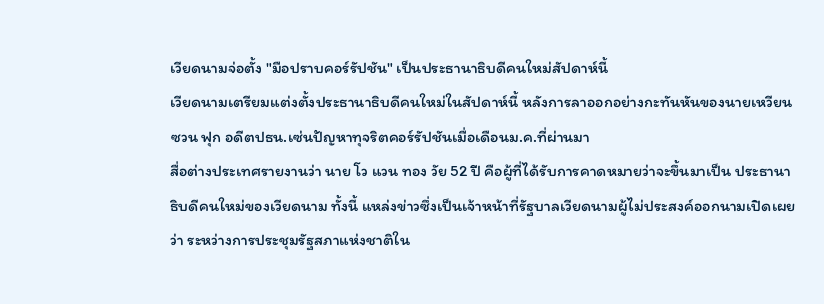เวียดนามจ่อตั้ง "มือปราบคอร์รัปชัน" เป็นประธานาธิบดีคนใหม่สัปดาห์นี้
เวียดนามเตรียมแต่งตั้งประธานาธิบดีคนใหม่ในสัปดาห์นี้ หลังการลาออกอย่างกะทันหันของนายเหวียน ซวน ฟุก อดีตปธน.เซ่นปัญหาทุจริตคอร์รัปชันเมื่อเดือนม.ค.ที่ผ่านมา
สื่อต่างประเทศรายงานว่า นาย โว แวน ทอง วัย 52 ปี คือผู้ที่ได้รับการคาดหมายว่าจะขึ้นมาเป็น ประธานาธิบดีคนใหม่ของเวียดนาม ทั้งนี้ แหล่งข่าวซึ่งเป็นเจ้าหน้าที่รัฐบาลเวียดนามผู้ไม่ประสงค์ออกนามเปิดเผยว่า ระหว่างการประชุมรัฐสภาแห่งชาติใน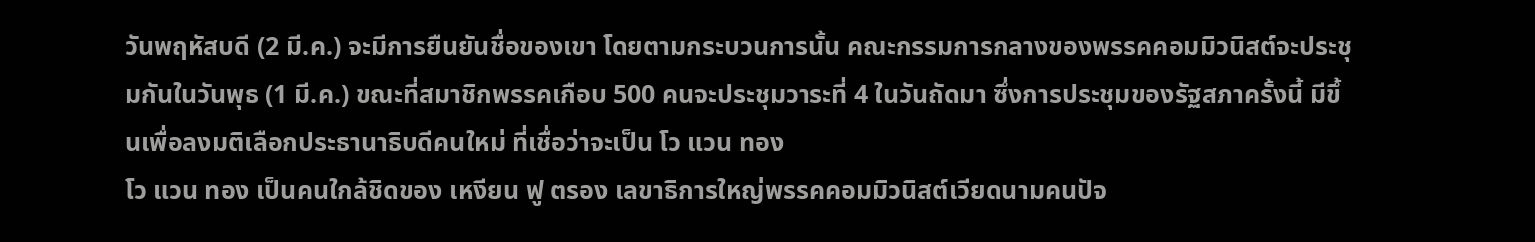วันพฤหัสบดี (2 มี.ค.) จะมีการยืนยันชื่อของเขา โดยตามกระบวนการนั้น คณะกรรมการกลางของพรรคคอมมิวนิสต์จะประชุมกันในวันพุธ (1 มี.ค.) ขณะที่สมาชิกพรรคเกือบ 500 คนจะประชุมวาระที่ 4 ในวันถัดมา ซึ่งการประชุมของรัฐสภาครั้งนี้ มีขึ้นเพื่อลงมติเลือกประธานาธิบดีคนใหม่ ที่เชื่อว่าจะเป็น โว แวน ทอง
โว แวน ทอง เป็นคนใกล้ชิดของ เหงียน ฟู ตรอง เลขาธิการใหญ่พรรคคอมมิวนิสต์เวียดนามคนปัจ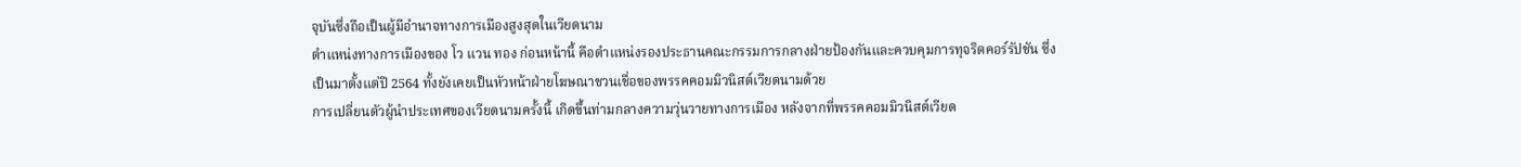จุบันซึ่งถือเป็นผู้มีอำนาจทางการเมืองสูงสุดในเวียดนาม
ตำแหน่งทางการเมืองของ โว แวน ทอง ก่อนหน้านี้ คือตำแหน่งรองประธานคณะกรรมการกลางฝ่ายป้องกันและควบคุมการทุจริตคอร์รัปชัน ซึ่งเป็นมาตั้งแต่ปี 2564 ทั้งยังเคยเป็นหัวหน้าฝ่ายโฆษณาชวนเชื่อของพรรคคอมมิวนิสต์เวียดนามด้วย
การเปลี่ยนตัวผู้นำประเทศของเวียดนามครั้งนี้ เกิดขึ้นท่ามกลางความวุ่นวายทางการเมือง หลังจากที่พรรคคอมมิวนิสต์เวียด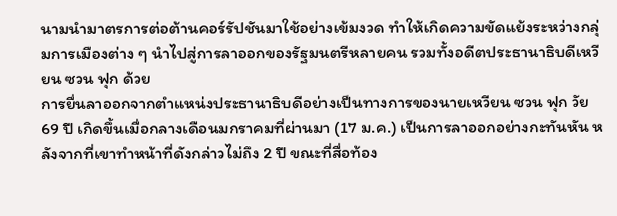นามนำมาตรการต่อต้านคอร์รัปชันมาใช้อย่างเข้มงวด ทำให้เกิดความขัดแย้งระหว่างกลุ่มการเมืองต่าง ๆ นำไปสู่การลาออกของรัฐมนตรีหลายคน รวมทั้งอดีตประธานาธิบดีเหวียน ซวน ฟุก ด้วย
การยื่นลาออกจากตำแหน่งประธานาธิบดีอย่างเป็นทางการของนายเหวียน ซวน ฟุก วัย 69 ปี เกิดขึ้นเมื่อกลางเดือนมกราคมที่ผ่านมา (17 ม.ค.) เป็นการลาออกอย่างกะทันหัน หลังจากที่เขาทำหน้าที่ดังกล่าวไม่ถึง 2 ปี ขณะที่สื่อท้อง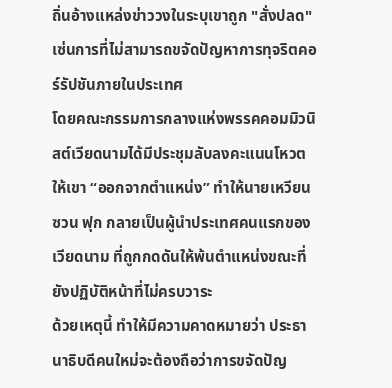ถิ่นอ้างแหล่งข่าววงในระบุเขาถูก "สั่งปลด" เซ่นการที่ไม่สามารถขจัดปัญหาการทุจริตคอร์รัปชันภายในประเทศ
โดยคณะกรรมการกลางแห่งพรรคคอมมิวนิสต์เวียดนามได้มีประชุมลับลงคะแนนโหวตให้เขา “ออกจากตำแหน่ง” ทำให้นายเหวียน ซวน ฟุก กลายเป็นผู้นำประเทศคนแรกของเวียดนาม ที่ถูกกดดันให้พ้นตำแหน่งขณะที่ยังปฏิบัติหน้าที่ไม่ครบวาระ
ด้วยเหตุนี้ ทำให้มีความคาดหมายว่า ประธานาธิบดีคนใหม่จะต้องถือว่าการขจัดปัญ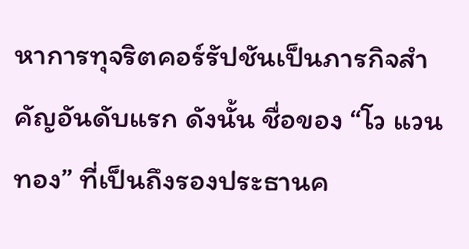หาการทุจริตคอร์รัปชันเป็นภารกิจสำคัญอันดับแรก ดังนั้น ชื่อของ “โว แวน ทอง” ที่เป็นถึงรองประธานค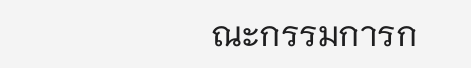ณะกรรมการก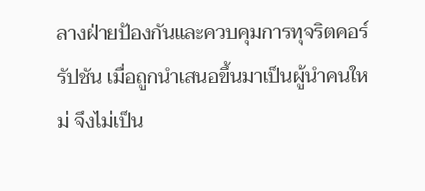ลางฝ่ายป้องกันและควบคุมการทุจริตคอร์รัปชัน เมื่อถูกนำเสนอขึ้นมาเป็นผู้นำคนใหม่ จึงไม่เป็น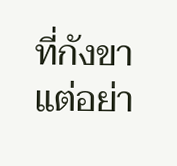ที่กังขาแต่อย่า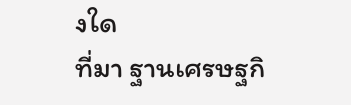งใด
ที่มา ฐานเศรษฐกิ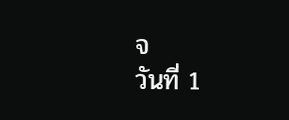จ
วันที่ 1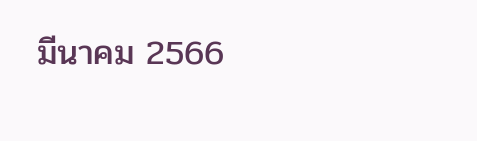มีนาคม 2566